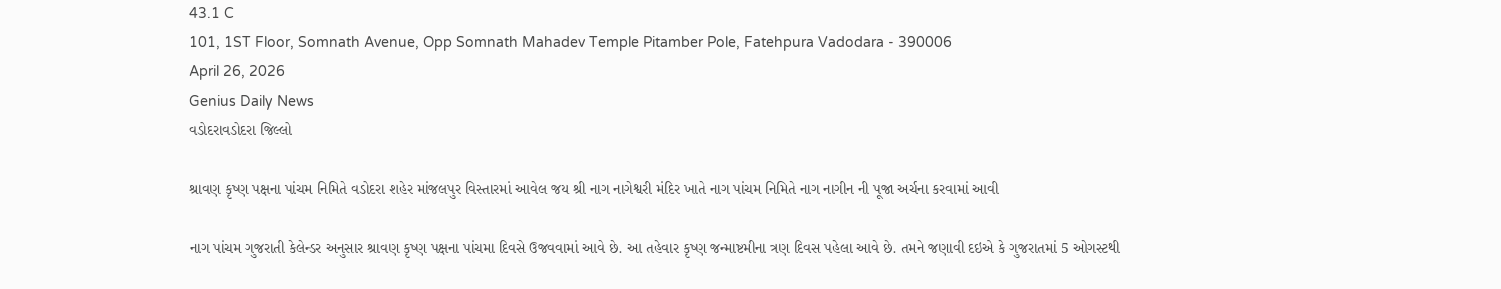43.1 C
101, 1ST Floor, Somnath Avenue, Opp Somnath Mahadev Temple Pitamber Pole, Fatehpura Vadodara - 390006
April 26, 2026
Genius Daily News
વડોદરાવડોદરા જિલ્લો

શ્રાવણ કૃષ્ણ પક્ષના પાંચમ નિમિતે વડોદરા શહેર માંજલપુર વિસ્તારમાં આવેલ જય શ્રી નાગ નાગેશ્વરી મંદિર ખાતે નાગ પાંચમ નિમિતે નાગ નાગીન ની પૂજા અર્ચના કરવામાં આવી

નાગ પાંચમ ગુજરાતી કેલેન્ડર અનુસાર શ્રાવણ કૃષ્ણ પક્ષના પાંચમા દિવસે ઉજવવામાં આવે છે. આ તહેવાર કૃષ્ણ જન્માષ્ટમીના ત્રણ દિવસ પહેલા આવે છે. તમને જણાવી દઇએ કે ગુજરાતમાં 5 ઓગસ્ટથી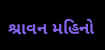શ્રાવન મહિનો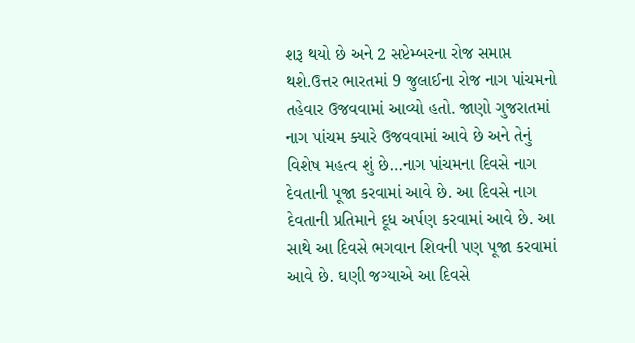શરૂ થયો છે અને 2 સપ્ટેમ્બરના રોજ સમાપ્ત થશે.ઉત્તર ભારતમાં 9 જુલાઈના રોજ નાગ પાંચમનો તહેવાર ઉજવવામાં આવ્યો હતો. જાણો ગુજરાતમાં નાગ પાંચમ ક્યારે ઉજવવામાં આવે છે અને તેનું વિશેષ મહત્વ શું છે…નાગ પાંચમના દિવસે નાગ દેવતાની પૂજા કરવામાં આવે છે. આ દિવસે નાગ દેવતાની પ્રતિમાને દૂધ અર્પણ કરવામાં આવે છે. આ સાથે આ દિવસે ભગવાન શિવની પણ પૂજા કરવામાં આવે છે. ઘણી જગ્યાએ આ દિવસે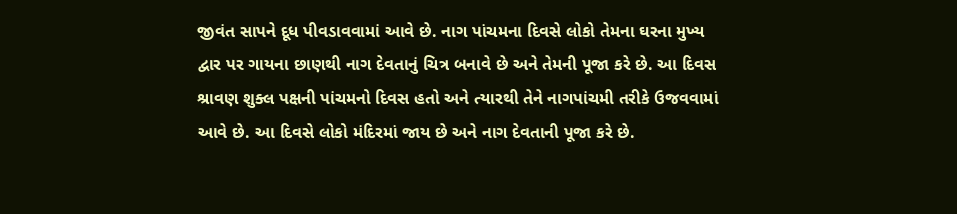જીવંત સાપને દૂધ પીવડાવવામાં આવે છે. નાગ પાંચમના દિવસે લોકો તેમના ઘરના મુખ્ય દ્વાર પર ગાયના છાણથી નાગ દેવતાનું ચિત્ર બનાવે છે અને તેમની પૂજા કરે છે. આ દિવસ શ્રાવણ શુક્લ પક્ષની પાંચમનો દિવસ હતો અને ત્યારથી તેને નાગપાંચમી તરીકે ઉજવવામાં આવે છે. આ દિવસે લોકો મંદિરમાં જાય છે અને નાગ દેવતાની પૂજા કરે છે.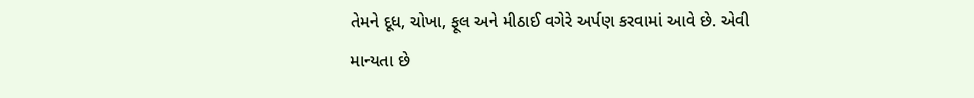તેમને દૂધ, ચોખા, ફૂલ અને મીઠાઈ વગેરે અર્પણ કરવામાં આવે છે. એવી માન્યતા છે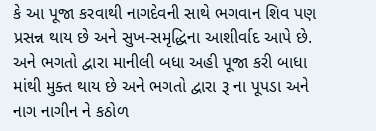કે આ પૂજા કરવાથી નાગદેવની સાથે ભગવાન શિવ પણ પ્રસન્ન થાય છે અને સુખ-સમૃદ્ધિના આશીર્વાદ આપે છે. અને ભગતો દ્વારા માનીલી બધા અહી પૂજા કરી બાધા માંથી મુક્ત થાય છે અને ભગતો દ્વારા રૂ ના પૂપડા અને નાગ નાગીન ને કઠોળ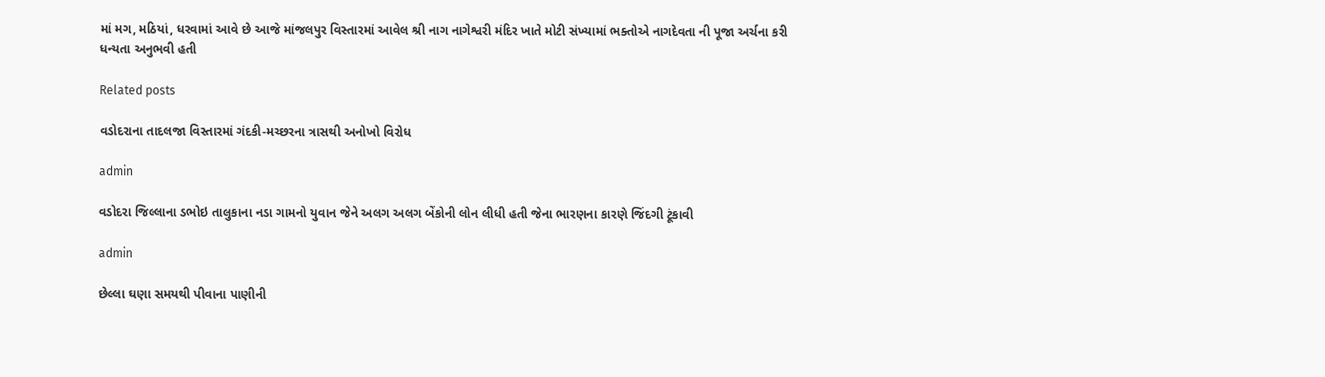માં મગ, મઠિયાં, ધરવામાં આવે છે આજે માંજલપુર વિસ્તારમાં આવેલ શ્રી નાગ નાગેશ્વરી મંદિર ખાતે મોટી સંખ્યામાં ભક્તોએ નાગદેવતા ની પૂજા અર્ચના કરી ધન્યતા અનુભવી હતી

Related posts

વડોદરાના તાદલજા વિસ્તારમાં ગંદકી-મચ્છરના ત્રાસથી અનોખો વિરોધ

admin

વડોદરા જિલ્લાના ડભોઇ તાલુકાના નડા ગામનો યુવાન જેને અલગ અલગ બેંકોની લોન લીધી હતી જેના ભારણના કારણે જિંદગી ટૂંકાવી

admin

છેલ્લા ઘણા સમયથી પીવાના પાણીની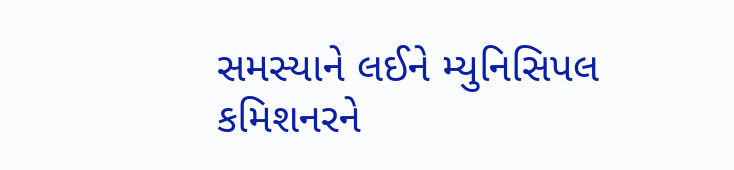સમસ્યાને લઈને મ્યુનિસિપલ કમિશનરને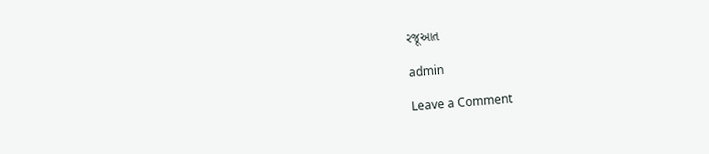રજૂઆત

admin

Leave a Comment